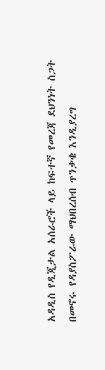አዳዲስ የዲጂታል አሰራሮች ላይ ከፍተኛ የመረጃ ደህንነት ስጋት በመኖሩ የዳያስፖራው ማህበረሰብ ጥንቃቄ እንዲያረግ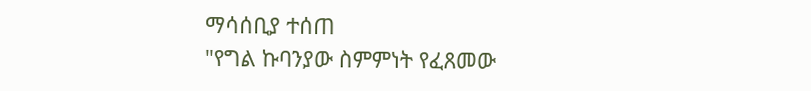ማሳሰቢያ ተሰጠ
"የግል ኩባንያው ስምምነት የፈጸመው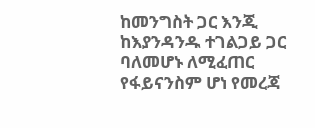ከመንግስት ጋር እንጂ ከእያንዳንዱ ተገልጋይ ጋር ባለመሆኑ ለሚፈጠር የፋይናንስም ሆነ የመረጃ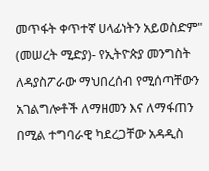መጥፋት ቀጥተኛ ሀላፊነትን አይወስድም"
(መሠረት ሚድያ)- የኢትዮጵያ መንግስት ለዳያስፖራው ማህበረሰብ የሚሰጣቸውን አገልግሎቶች ለማዘመን እና ለማፋጠን በሚል ተግባራዊ ካደረጋቸው አዳዲስ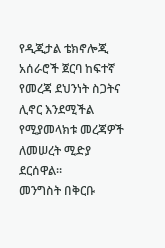የዲጂታል ቴክኖሎጂ አሰራሮች ጀርባ ከፍተኛ የመረጃ ደህንነት ስጋትና ሊኖር እንደሚችል የሚያመላክቱ መረጃዎች ለመሠረት ሚድያ ደርሰዋል።
መንግስት በቅርቡ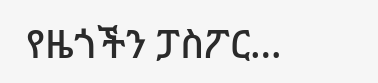የዜጎችን ፓስፖር…